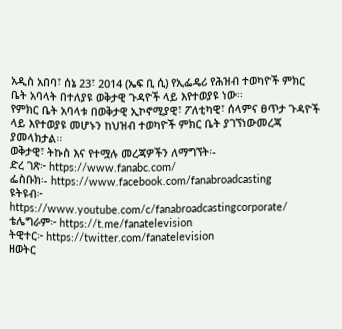አዲስ አበባ፣ ሰኔ 23፣ 2014 (ኤፍ ቢ ሲ) የኢፌዴሪ የሕዝብ ተወካዮች ምክር ቤት አባላት በተለያዩ ወቅታዊ ጉዳዮች ላይ እየተወያዩ ነው፡፡
የምክር ቤት አባላቱ በወቅታዊ ኢኮኖሚያዊ፣ ፖለቲካዊ፣ ሰላምና ፀጥታ ጉዳዮች ላይ እየተወያዩ መሆኑን ከህዝብ ተወካዮች ምክር ቤት ያገኘነውመረጃ ያመላክታል፡፡
ወቅታዊ፣ ትኩስ እና የተሟሉ መረጃዎችን ለማግኘት፡-
ድረ ገጽ፦ https://www.fanabc.com/
ፌስቡክ፡- https://www.facebook.com/fanabroadcasting
ዩትዩብ፦ https://www.youtube.com/c/fanabroadcastingcorporate/
ቴሌግራም፦ https://t.me/fanatelevision
ትዊተር፦ https://twitter.com/fanatelevision
ዘወትር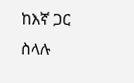ከእኛ ጋር ስላሉ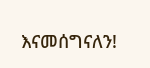እናመሰግናለን!